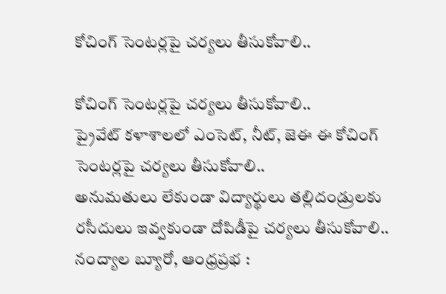కోచింగ్ సెంటర్లపై చర్యలు తీసుకోవాలి..

కోచింగ్ సెంటర్లపై చర్యలు తీసుకోవాలి..
ప్రైవేట్ కళాశాలలో ఎంసెట్, నీట్, జెఈ ఈ కోచింగ్ సెంటర్లపై చర్యలు తీసుకోవాలి..
అనుమతులు లేకుండా విద్యార్థులు తల్లిదండ్రులకు రసీదులు ఇవ్వకుండా దోపిడీపై చర్యలు తీసుకోవాలి..
నంద్యాల బ్యూరో, ఆంధ్రప్రభ :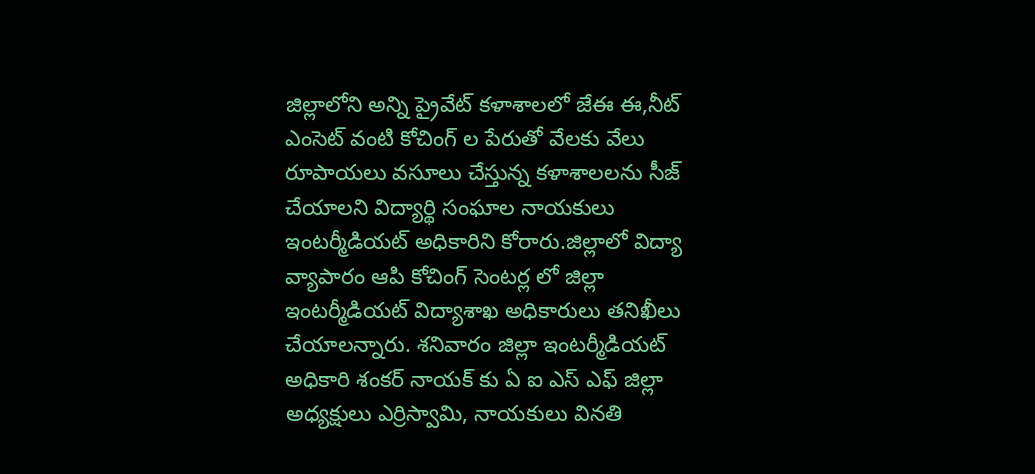జిల్లాలోని అన్ని ప్రైవేట్ కళాశాలలో జేఈ ఈ,నీట్ ఎంసెట్ వంటి కోచింగ్ ల పేరుతో వేలకు వేలు రూపాయలు వసూలు చేస్తున్న కళాశాలలను సీజ్ చేయాలని విద్యార్థి సంఘాల నాయకులు ఇంటర్మీడియట్ అధికారిని కోరారు.జిల్లాలో విద్యా వ్యాపారం ఆపి కోచింగ్ సెంటర్ల లో జిల్లా ఇంటర్మీడియట్ విద్యాశాఖ అధికారులు తనిఖీలు చేయాలన్నారు. శనివారం జిల్లా ఇంటర్మీడియట్ అధికారి శంకర్ నాయక్ కు ఏ ఐ ఎస్ ఎఫ్ జిల్లా అధ్యక్షులు ఎర్రిస్వామి, నాయకులు వినతి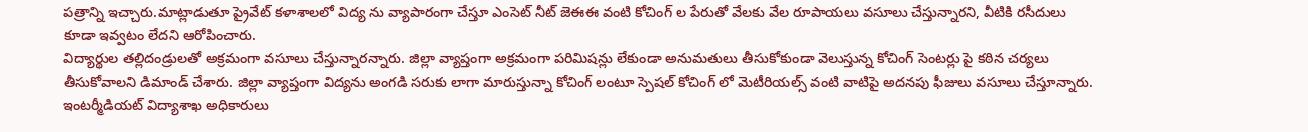పత్రాన్ని ఇచ్చారు.మాట్లాడుతూ ప్రైవేట్ కళాశాలలో విద్య ను వ్యాపారంగా చేస్తూ ఎంసెట్ నీట్ జెఈఈ వంటి కోచింగ్ ల పేరుతో వేలకు వేల రూపాయలు వసూలు చేస్తున్నారని, వీటికి రసీదులు కూడా ఇవ్వటం లేదని ఆరోపించారు.
విద్యార్థుల తల్లిదండ్రులతో అక్రమంగా వసూలు చేస్తున్నారన్నారు. జిల్లా వ్యాప్తంగా అక్రమంగా పరిమిషన్లు లేకుండా అనుమతులు తీసుకోకుండా వెలుస్తున్న కోచింగ్ సెంటర్లు పై కఠిన చర్యలు తీసుకోవాలని డిమాండ్ చేశారు. జిల్లా వ్యాప్తంగా విద్యను అంగడి సరుకు లాగా మారుస్తున్నా కోచింగ్ లంటూ స్పెషల్ కోచింగ్ లో మెటీరియల్స్ వంటి వాటిపై అదనపు ఫీజులు వసూలు చేస్తూన్నారు. ఇంటర్మీడియట్ విద్యాశాఖ అధికారులు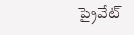ప్రైవేట్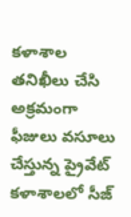కళాశాల తనిఖీలు చేసి అక్రమంగా ఫీజులు వసూలు చేస్తున్న ప్రైవేట్ కళాశాలలో సీజ్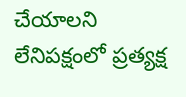చేయాలని లేనిపక్షంలో ప్రత్యక్ష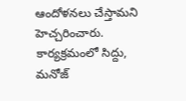ఆందోళనలు చేస్తామని హెచ్చరించారు. కార్యక్రమంలో సిద్దు, మనోజ్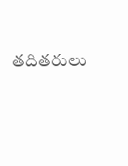తదితరులు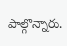పాల్గొన్నారు.